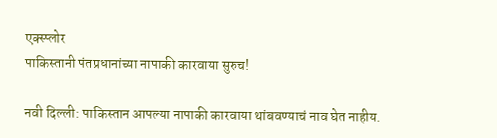एक्स्प्लोर
पाकिस्तानी पंतप्रधानांच्या नापाकी कारवाया सुरुच!

नवी दिल्ली: पाकिस्तान आपल्या नापाकी कारवाया थांबवण्याचं नाव घेत नाहीय.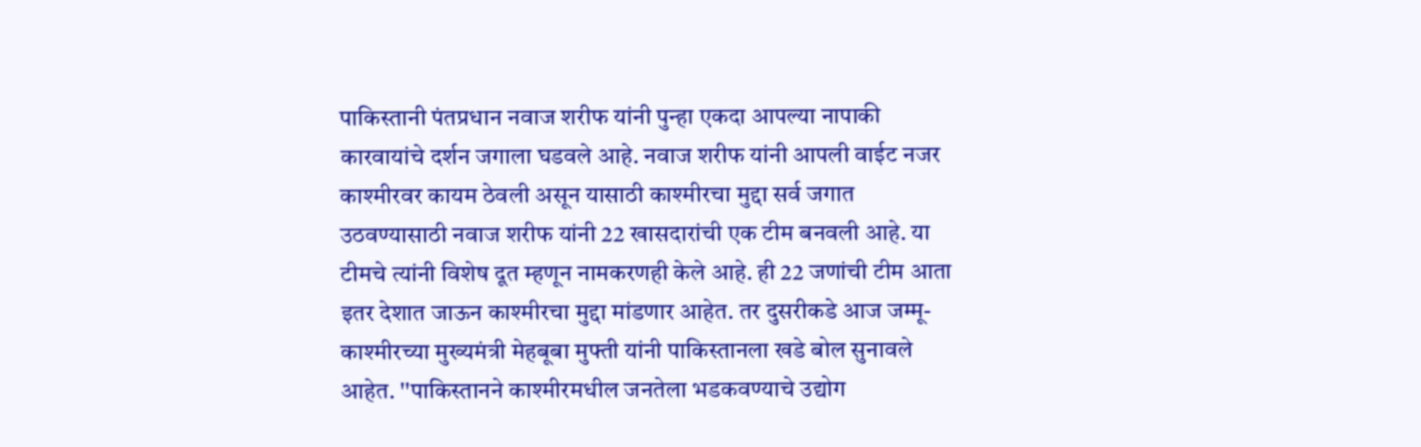पाकिस्तानी पंतप्रधान नवाज शरीफ यांनी पुन्हा एकदा आपल्या नापाकी कारवायांचे दर्शन जगाला घडवले आहे. नवाज शरीफ यांनी आपली वाईट नजर काश्मीरवर कायम ठेवली असून यासाठी काश्मीरचा मुद्दा सर्व जगात उठवण्यासाठी नवाज शरीफ यांनी 22 खासदारांची एक टीम बनवली आहे. या टीमचे त्यांनी विशेष दूत म्हणून नामकरणही केले आहे. ही 22 जणांची टीम आता इतर देशात जाऊन काश्मीरचा मुद्दा मांडणार आहेत. तर दुसरीकडे आज जम्मू-काश्मीरच्या मुख्यमंत्री मेहबूबा मुफ्ती यांनी पाकिस्तानला खडे बोल सुनावले आहेत. ''पाकिस्तानने काश्मीरमधील जनतेला भडकवण्याचे उद्योग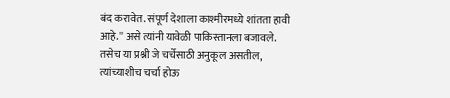बंद करावेत. संपूर्ण देशाला काश्मीरमध्ये शांतता हावी आहे.'' असे त्यांनी यावेळी पाकिस्तानला बजावले. तसेच या प्रश्नी जे चर्चेसाठी अनुकूल असतील, त्यांच्याशीच चर्चा होऊ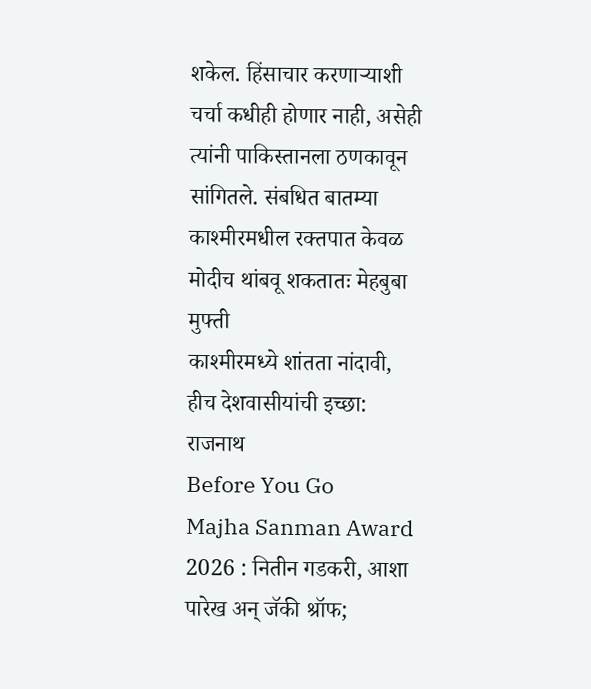शकेल. हिंसाचार करणाऱ्याशी चर्चा कधीही होणार नाही, असेही त्यांनी पाकिस्तानला ठणकावून सांगितले. संबधित बातम्या
काश्मीरमधील रक्तपात केवळ मोदीच थांबवू शकतातः मेहबुबा मुफ्ती
काश्मीरमध्ये शांतता नांदावी, हीच देशवासीयांची इच्छा: राजनाथ
Before You Go
Majha Sanman Award 2026 : नितीन गडकरी, आशा पारेख अन् जॅकी श्रॉफ;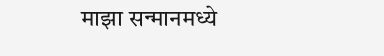माझा सन्मानमध्ये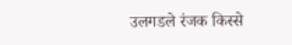उलगडले रंजक किस्से